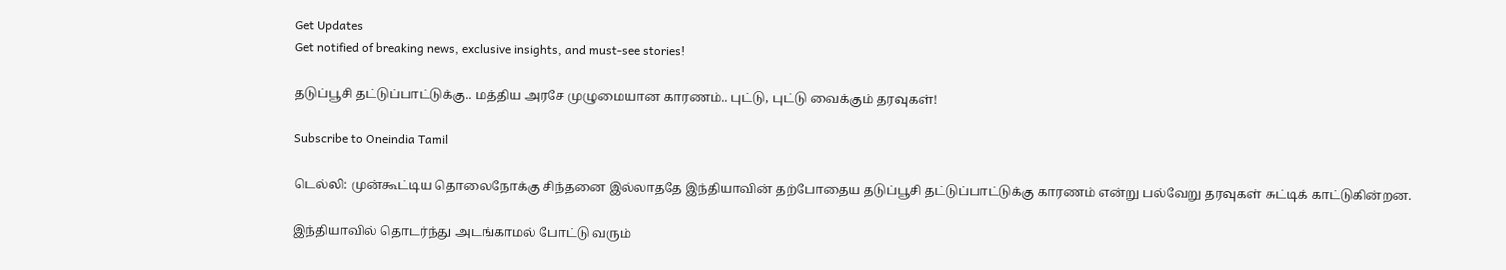Get Updates
Get notified of breaking news, exclusive insights, and must-see stories!

தடுப்பூசி தட்டுப்பாட்டுக்கு.. மத்திய அரசே முழுமையான காரணம்.. புட்டு, புட்டு வைக்கும் தரவுகள்!

Subscribe to Oneindia Tamil

டெல்லி: முன்கூட்டிய தொலைநோக்கு சிந்தனை இல்லாததே இந்தியாவின் தற்போதைய தடுப்பூசி தட்டுப்பாட்டுக்கு காரணம் என்று பல்வேறு தரவுகள் சுட்டிக் காட்டுகின்றன.

இந்தியாவில் தொடர்ந்து அடங்காமல் போட்டு வரும்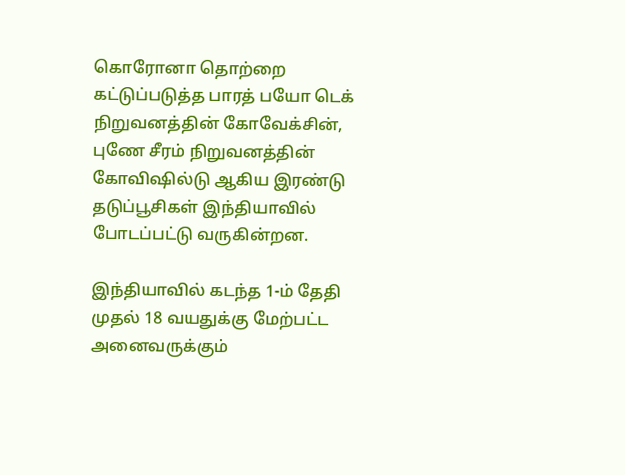கொரோனா தொற்றை கட்டுப்படுத்த பாரத் பயோ டெக் நிறுவனத்தின் கோவேக்சின், புணே சீரம் நிறுவனத்தின் கோவிஷில்டு ஆகிய இரண்டு தடுப்பூசிகள் இந்தியாவில் போடப்பட்டு வருகின்றன.

இந்தியாவில் கடந்த 1-ம் தேதி முதல் 18 வயதுக்கு மேற்பட்ட அனைவருக்கும்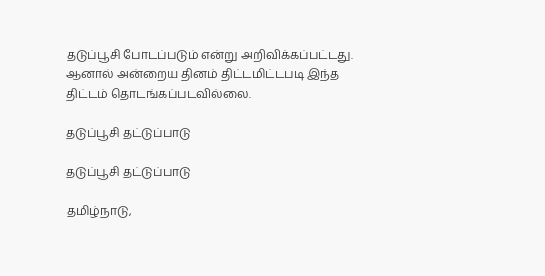தடுப்பூசி போடப்படும் என்று அறிவிக்கப்பட்டது. ஆனால் அன்றைய தினம் திட்டமிட்டபடி இந்த திட்டம் தொடங்கப்படவில்லை.

தடுப்பூசி தட்டுப்பாடு

தடுப்பூசி தட்டுப்பாடு

தமிழ்நாடு,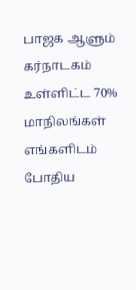பாஜக ஆளும் கர்நாடகம் உள்ளிட்ட 70% மாநிலங்கள் எங்களிடம் போதிய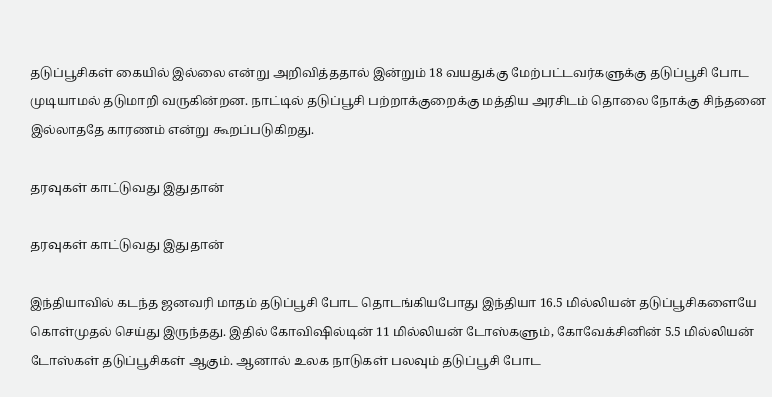தடுப்பூசிகள் கையில் இல்லை என்று அறிவித்ததால் இன்றும் 18 வயதுக்கு மேற்பட்டவர்களுக்கு தடுப்பூசி போட முடியாமல் தடுமாறி வருகின்றன. நாட்டில் தடுப்பூசி பற்றாக்குறைக்கு மத்திய அரசிடம் தொலை நோக்கு சிந்தனை இல்லாததே காரணம் என்று கூறப்படுகிறது.

தரவுகள் காட்டுவது இதுதான்

தரவுகள் காட்டுவது இதுதான்

இந்தியாவில் கடந்த ஜனவரி மாதம் தடுப்பூசி போட தொடங்கியபோது இந்தியா 16.5 மில்லியன் தடுப்பூசிகளையே கொள்முதல் செய்து இருந்தது. இதில் கோவிஷில்டின் 11 மில்லியன் டோஸ்களும், கோவேக்சினின் 5.5 மில்லியன் டோஸ்கள் தடுப்பூசிகள் ஆகும். ஆனால் உலக நாடுகள் பலவும் தடுப்பூசி போட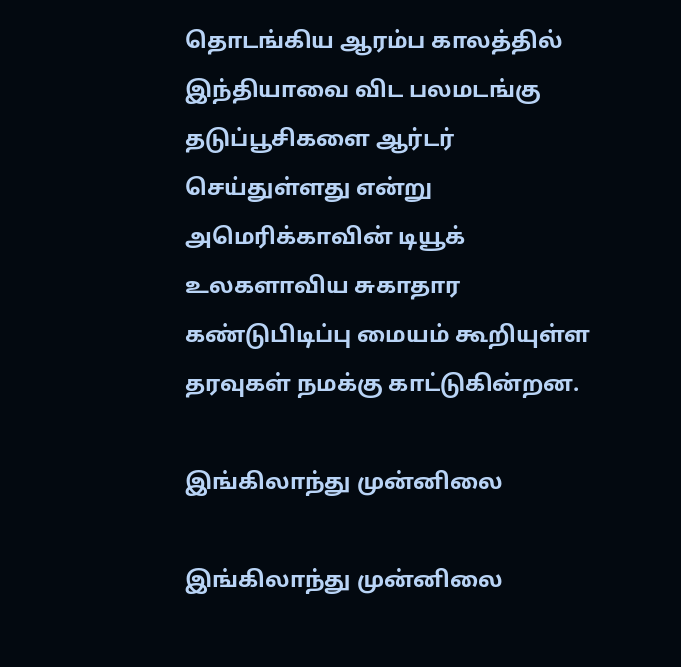தொடங்கிய ஆரம்ப காலத்தில் இந்தியாவை விட பலமடங்கு தடுப்பூசிகளை ஆர்டர் செய்துள்ளது என்று அமெரிக்காவின் டியூக் உலகளாவிய சுகாதார கண்டுபிடிப்பு மையம் கூறியுள்ள தரவுகள் நமக்கு காட்டுகின்றன.

இங்கிலாந்து முன்னிலை

இங்கிலாந்து முன்னிலை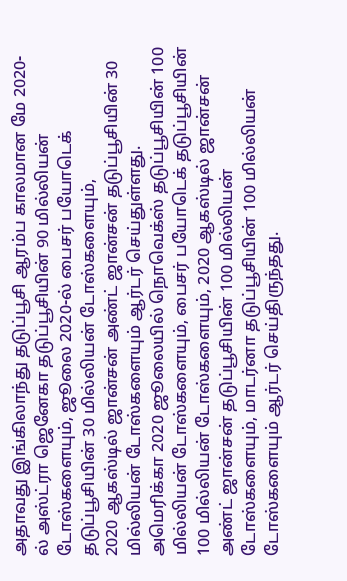அதாவது இங்கிலாந்து தடுப்பூசி ஆரம்ப காலமான மே 2020-ல் அஸ்ட்ரா ஜெனேகா தடுப்பூசியின் 90 மில்லியன் டோஸ்களையும், ஜூலை 2020-ல் பைசர் பயோடெக் தடுப்பூசியின் 30 மில்லியன் டோஸ்களையும்,
2020 ஆகஸ்டில் ஜான்சன் அண்ட் ஜான்சன் தடுப்பூசியின் 30 மில்லியன் டோஸ்களையும் ஆர்டர் செய்துள்ளது. அமெரிக்கா 2020 ஜூலையில் நொவெக்ஸ் தடுப்பூசியின் 100 மில்லியன் டோஸ்களையும், பைசர் பயோடெக் தடுப்பூசியின் 100 மில்லியன் டோஸ்களையும், 2020 ஆகஸ்டில் ஜான்சன் அண்ட் ஜான்சன் தடுப்பூசியின் 100 மில்லியன் டோஸ்களையும், மாடர்னா தடுப்பூசியின் 100 மில்லியன் டோஸ்களையும் ஆர்டர் செய்திருந்தது.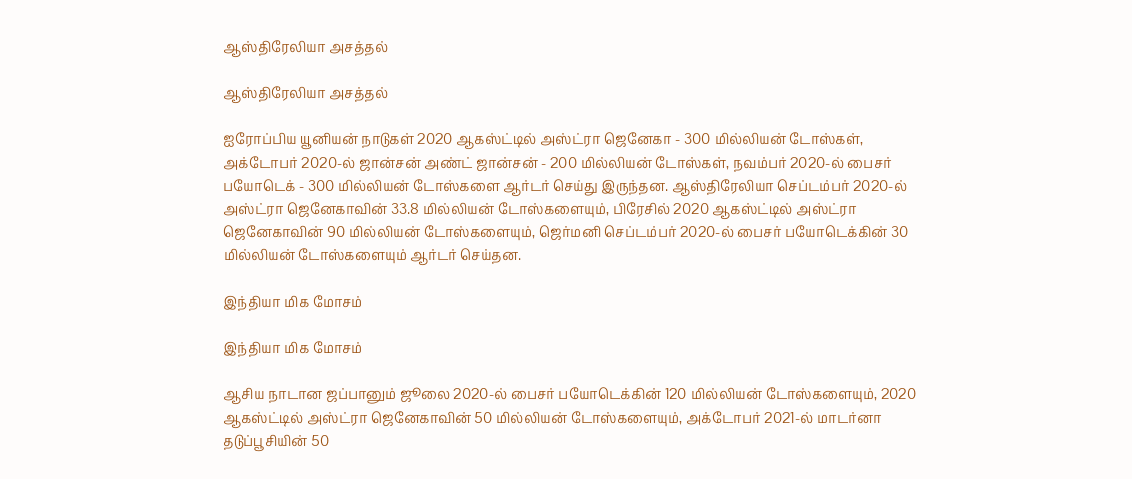ஆஸ்திரேலியா அசத்தல்

ஆஸ்திரேலியா அசத்தல்

ஐரோப்பிய யூனியன் நாடுகள் 2020 ஆகஸ்ட்டில் அஸ்ட்ரா ஜெனேகா - 300 மில்லியன் டோஸ்கள், அக்டோபர் 2020-ல் ஜான்சன் அண்ட் ஜான்சன் - 200 மில்லியன் டோஸ்கள், நவம்பர் 2020-ல் பைசர் பயோடெக் - 300 மில்லியன் டோஸ்களை ஆர்டர் செய்து இருந்தன. ஆஸ்திரேலியா செப்டம்பர் 2020-ல் அஸ்ட்ரா ஜெனேகாவின் 33.8 மில்லியன் டோஸ்களையும், பிரேசில் 2020 ஆகஸ்ட்டில் அஸ்ட்ரா ஜெனேகாவின் 90 மில்லியன் டோஸ்களையும், ஜெர்மனி செப்டம்பர் 2020-ல் பைசர் பயோடெக்கின் 30 மில்லியன் டோஸ்களையும் ஆர்டர் செய்தன.

இந்தியா மிக மோசம்

இந்தியா மிக மோசம்

ஆசிய நாடான ஜப்பானும் ஜூலை 2020-ல் பைசர் பயோடெக்கின் 120 மில்லியன் டோஸ்களையும், 2020 ஆகஸ்ட்டில் அஸ்ட்ரா ஜெனேகாவின் 50 மில்லியன் டோஸ்களையும், அக்டோபர் 2021-ல் மாடர்னா தடுப்பூசியின் 50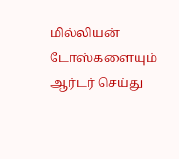மில்லியன் டோஸ்களையும் ஆர்டர் செய்து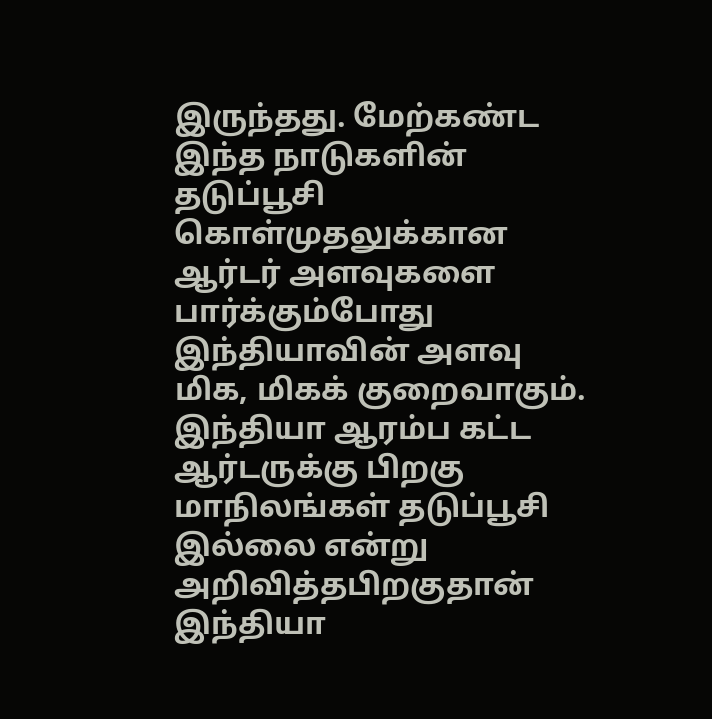இருந்தது. மேற்கண்ட இந்த நாடுகளின் தடுப்பூசி கொள்முதலுக்கான ஆர்டர் அளவுகளை பார்க்கும்போது இந்தியாவின் அளவு மிக, மிகக் குறைவாகும். இந்தியா ஆரம்ப கட்ட ஆர்டருக்கு பிறகு மாநிலங்கள் தடுப்பூசி இல்லை என்று அறிவித்தபிறகுதான் இந்தியா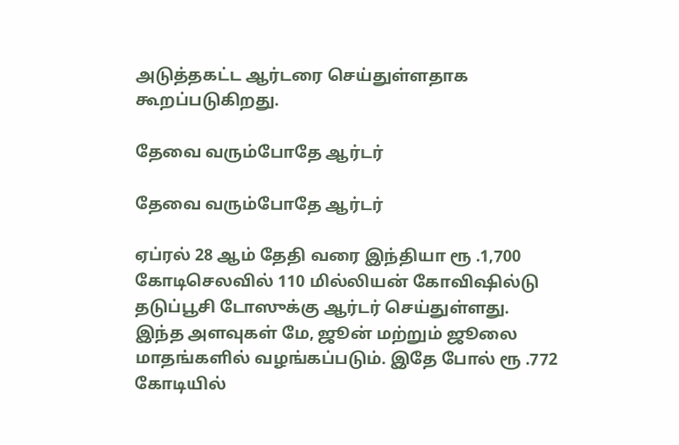அடுத்தகட்ட ஆர்டரை செய்துள்ளதாக கூறப்படுகிறது.

தேவை வரும்போதே ஆர்டர்

தேவை வரும்போதே ஆர்டர்

ஏப்ரல் 28 ஆம் தேதி வரை இந்தியா ரூ .1,700 கோடிசெலவில் 110 மில்லியன் கோவிஷில்டு தடுப்பூசி டோஸுக்கு ஆர்டர் செய்துள்ளது. இந்த அளவுகள் மே, ஜூன் மற்றும் ஜூலை மாதங்களில் வழங்கப்படும். இதே போல் ரூ .772 கோடியில்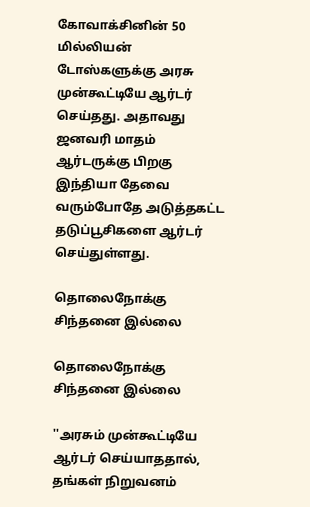கோவாக்சினின் 50 மில்லியன் டோஸ்களுக்கு அரசு முன்கூட்டியே ஆர்டர் செய்தது. அதாவது ஜனவரி மாதம் ஆர்டருக்கு பிறகு இந்தியா தேவை வரும்போதே அடுத்தகட்ட தடுப்பூசிகளை ஆர்டர் செய்துள்ளது.

தொலைநோக்கு சிந்தனை இல்லை

தொலைநோக்கு சிந்தனை இல்லை

''அரசும் முன்கூட்டியே ஆர்டர் செய்யாததால், தங்கள் நிறுவனம்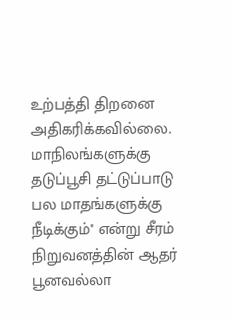உற்பத்தி திறனை அதிகரிக்கவில்லை. மாநிலங்களுக்கு தடுப்பூசி தட்டுப்பாடு பல மாதங்களுக்கு நீடிக்கும்'' என்று சீரம் நிறுவனத்தின் ஆதர் பூனவல்லா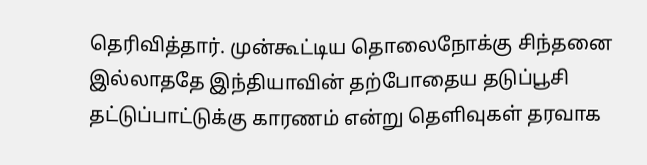தெரிவித்தார். முன்கூட்டிய தொலைநோக்கு சிந்தனை இல்லாததே இந்தியாவின் தற்போதைய தடுப்பூசி தட்டுப்பாட்டுக்கு காரணம் என்று தெளிவுகள் தரவாக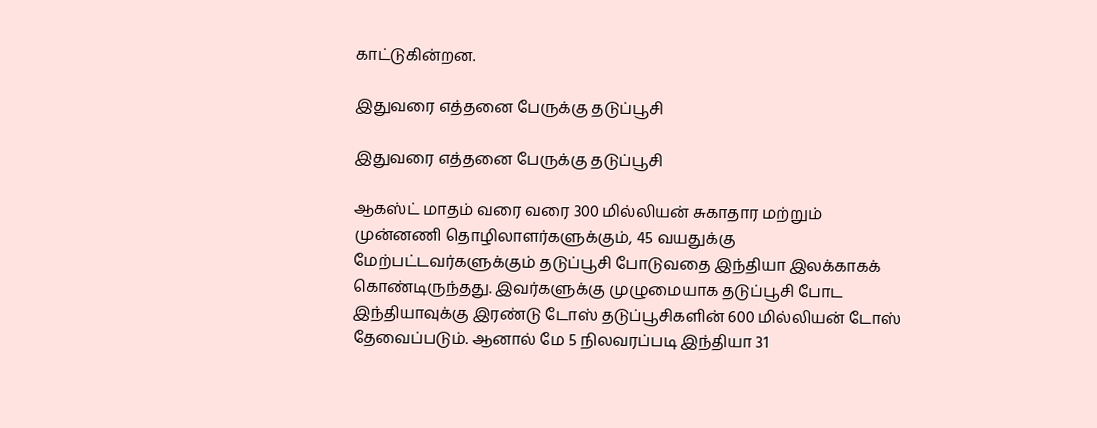காட்டுகின்றன.

இதுவரை எத்தனை பேருக்கு தடுப்பூசி

இதுவரை எத்தனை பேருக்கு தடுப்பூசி

ஆகஸ்ட் மாதம் வரை வரை 300 மில்லியன் சுகாதார மற்றும் முன்னணி தொழிலாளர்களுக்கும், 45 வயதுக்கு மேற்பட்டவர்களுக்கும் தடுப்பூசி போடுவதை இந்தியா இலக்காகக் கொண்டிருந்தது. இவர்களுக்கு முழுமையாக தடுப்பூசி போட இந்தியாவுக்கு இரண்டு டோஸ் தடுப்பூசிகளின் 600 மில்லியன் டோஸ் தேவைப்படும். ஆனால் மே 5 நிலவரப்படி இந்தியா 31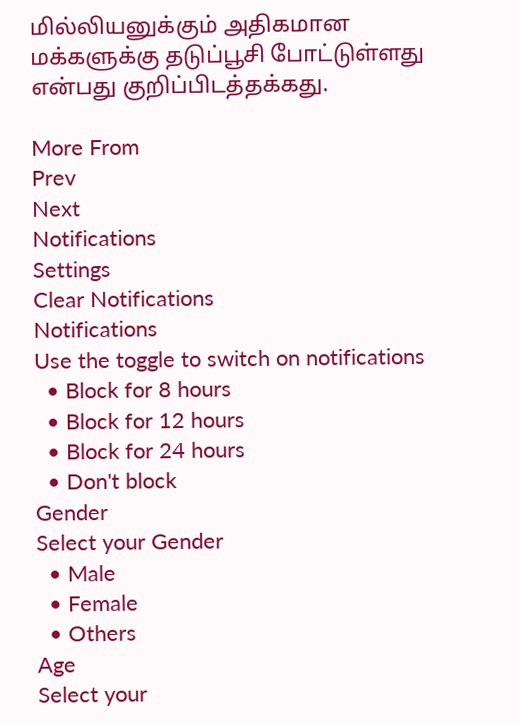மில்லியனுக்கும் அதிகமான மக்களுக்கு தடுப்பூசி போட்டுள்ளது என்பது குறிப்பிடத்தக்கது.

More From
Prev
Next
Notifications
Settings
Clear Notifications
Notifications
Use the toggle to switch on notifications
  • Block for 8 hours
  • Block for 12 hours
  • Block for 24 hours
  • Don't block
Gender
Select your Gender
  • Male
  • Female
  • Others
Age
Select your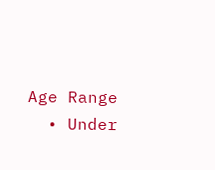Age Range
  • Under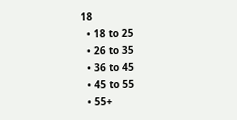18
  • 18 to 25
  • 26 to 35
  • 36 to 45
  • 45 to 55
  • 55+